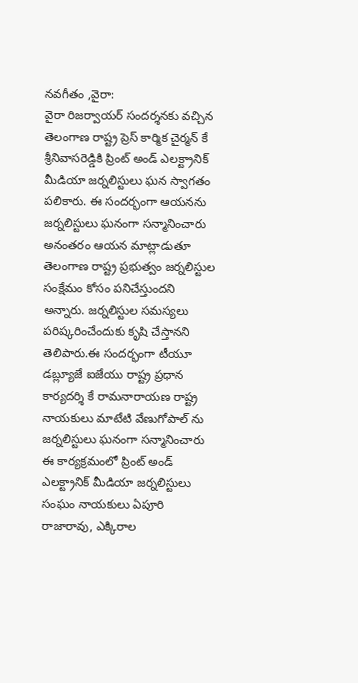నవగీతం ,వైరా:
వైరా రిజర్వాయర్ సందర్శనకు వచ్చిన తెలంగాణ రాష్ట్ర ప్రెస్ కార్మిక చైర్మన్ కే శ్రీనివాసరెడ్డికి ప్రింట్ అండ్ ఎలక్ట్రానిక్ మీడియా జర్నలిస్టులు ఘన స్వాగతం పలికారు. ఈ సందర్భంగా ఆయనను జర్నలిస్టులు ఘనంగా సన్మానించారు అనంతరం ఆయన మాట్లాడుతూ తెలంగాణ రాష్ట్ర ప్రభుత్వం జర్నలిస్టుల సంక్షేమం కోసం పనిచేస్తుందని అన్నారు. జర్నలిస్టుల సమస్యలు పరిష్కరించేందుకు కృషి చేస్తానని తెలిపారు.ఈ సందర్భంగా టీయూ డబ్ల్యూజే ఐజేయు రాష్ట్ర ప్రధాన కార్యదర్శి కే రామనారాయణ రాష్ట్ర నాయకులు మాటేటి వేణుగోపాల్ ను జర్నలిస్టులు ఘనంగా సన్మానించారు ఈ కార్యక్రమంలో ప్రింట్ అండ్ ఎలక్ట్రానిక్ మీడియా జర్నలిస్టులు సంఘం నాయకులు ఏపూరి రాజారావు, ఎక్కిరాల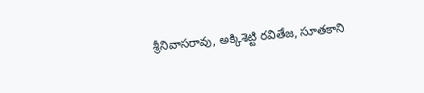శ్రీనివాసరావు, అక్కిశెట్టి రవితేజ, సూతకాని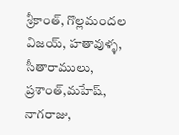శ్రీకాంత్, గొల్లమందల విజయ్, హతావుళ్ళ, సీతారాములు, ప్రశాంత్,మహేష్, నాగరాజు,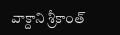వాక్దాని శ్రీకాంత్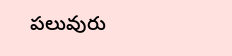పలువురు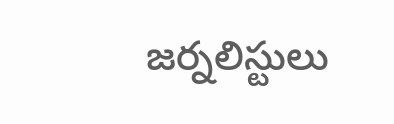జర్నలిస్టులు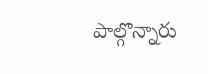పాల్గొన్నారు